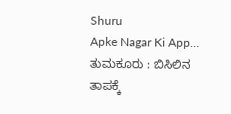Shuru
Apke Nagar Ki App…
ತುಮಕೂರು : ಬಿಸಿಲಿನ ತಾಪಕ್ಕೆ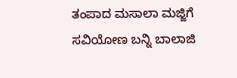ತಂಪಾದ ಮಸಾಲಾ ಮಜ್ಜಿಗೆ ಸವಿಯೋಣ ಬನ್ನಿ ಬಾಲಾಜಿ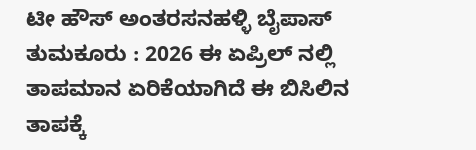ಟೀ ಹೌಸ್ ಅಂತರಸನಹಳ್ಳಿ ಬೈಪಾಸ್ ತುಮಕೂರು : 2026 ಈ ಏಪ್ರಿಲ್ ನಲ್ಲಿ ತಾಪಮಾನ ಏರಿಕೆಯಾಗಿದೆ ಈ ಬಿಸಿಲಿನ ತಾಪಕ್ಕೆ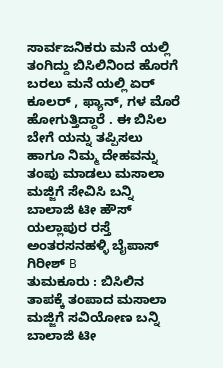ಸಾರ್ವಜನಿಕರು ಮನೆ ಯಲ್ಲಿ ತಂಗಿದ್ದು ಬಿಸಿಲಿನಿಂದ ಹೊರಗೆ ಬರಲು ಮನೆ ಯಲ್ಲಿ ಏರ್ ಕೂಲರ್ , ಫ್ಯಾನ್, ಗಳ ಮೊರೆ ಹೋಗುತ್ತಿದ್ದಾರೆ . ಈ ಬಿಸಿಲ ಬೇಗೆ ಯನ್ನು ತಪ್ಪಿಸಲು ಹಾಗೂ ನಿಮ್ಮ ದೇಹವನ್ನು ತಂಪು ಮಾಡಲು ಮಸಾಲಾ ಮಜ್ಜಿಗೆ ಸೇವಿಸಿ ಬನ್ನಿ ಬಾಲಾಜಿ ಟೀ ಹೌಸ್ ಯಲ್ಲಾಪುರ ರಸ್ತೆ ಅಂತರಸನಹಳ್ಳಿ ಬೈಪಾಸ್
ಗಿರೀಶ್ B
ತುಮಕೂರು : ಬಿಸಿಲಿನ ತಾಪಕ್ಕೆ ತಂಪಾದ ಮಸಾಲಾ ಮಜ್ಜಿಗೆ ಸವಿಯೋಣ ಬನ್ನಿ ಬಾಲಾಜಿ ಟೀ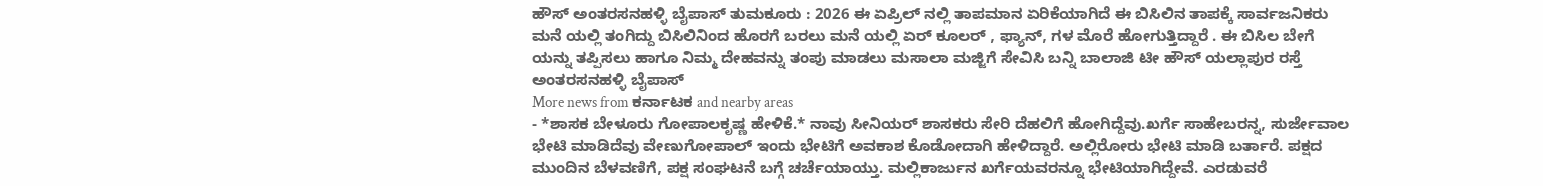ಹೌಸ್ ಅಂತರಸನಹಳ್ಳಿ ಬೈಪಾಸ್ ತುಮಕೂರು : 2026 ಈ ಏಪ್ರಿಲ್ ನಲ್ಲಿ ತಾಪಮಾನ ಏರಿಕೆಯಾಗಿದೆ ಈ ಬಿಸಿಲಿನ ತಾಪಕ್ಕೆ ಸಾರ್ವಜನಿಕರು ಮನೆ ಯಲ್ಲಿ ತಂಗಿದ್ದು ಬಿಸಿಲಿನಿಂದ ಹೊರಗೆ ಬರಲು ಮನೆ ಯಲ್ಲಿ ಏರ್ ಕೂಲರ್ , ಫ್ಯಾನ್, ಗಳ ಮೊರೆ ಹೋಗುತ್ತಿದ್ದಾರೆ . ಈ ಬಿಸಿಲ ಬೇಗೆ ಯನ್ನು ತಪ್ಪಿಸಲು ಹಾಗೂ ನಿಮ್ಮ ದೇಹವನ್ನು ತಂಪು ಮಾಡಲು ಮಸಾಲಾ ಮಜ್ಜಿಗೆ ಸೇವಿಸಿ ಬನ್ನಿ ಬಾಲಾಜಿ ಟೀ ಹೌಸ್ ಯಲ್ಲಾಪುರ ರಸ್ತೆ ಅಂತರಸನಹಳ್ಳಿ ಬೈಪಾಸ್
More news from ಕರ್ನಾಟಕ and nearby areas
- *ಶಾಸಕ ಬೇಳೂರು ಗೋಪಾಲಕೃಷ್ಣ ಹೇಳಿಕೆ.* ನಾವು ಸೀನಿಯರ್ ಶಾಸಕರು ಸೇರಿ ದೆಹಲಿಗೆ ಹೋಗಿದ್ದೆವು.ಖರ್ಗೆ ಸಾಹೇಬರನ್ನ, ಸುರ್ಜೇವಾಲ ಭೇಟಿ ಮಾಡಿದೆವು ವೇಣುಗೋಪಾಲ್ ಇಂದು ಭೇಟಿಗೆ ಅವಕಾಶ ಕೊಡೋದಾಗಿ ಹೇಳಿದ್ದಾರೆ. ಅಲ್ಲಿರೋರು ಭೇಟಿ ಮಾಡಿ ಬರ್ತಾರೆ. ಪಕ್ಷದ ಮುಂದಿನ ಬೆಳವಣಿಗೆ, ಪಕ್ಷ ಸಂಘಟನೆ ಬಗ್ಗೆ ಚರ್ಚೆಯಾಯ್ತು. ಮಲ್ಲಿಕಾರ್ಜುನ ಖರ್ಗೆಯವರನ್ನೂ ಭೇಟಿಯಾಗಿದ್ದೇವೆ. ಎರಡುವರೆ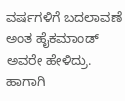ವರ್ಷಗಳಿಗೆ ಬದಲಾವಣೆ ಅಂತ ಹೈಕಮಾಂಡ್ ಅವರೇ ಹೇಳಿದ್ರು. ಹಾಗಾಗಿ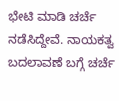ಭೇಟಿ ಮಾಡಿ ಚರ್ಚೆ ನಡೆಸಿದ್ದೇವೆ. ನಾಯಕತ್ವ ಬದಲಾವಣೆ ಬಗ್ಗೆ ಚರ್ಚೆ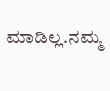ಮಾಡಿಲ್ಲ.ನಮ್ಮ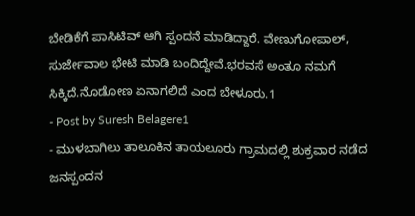ಬೇಡಿಕೆಗೆ ಪಾಸಿಟಿವ್ ಆಗಿ ಸ್ಪಂದನೆ ಮಾಡಿದ್ದಾರೆ. ವೇಣುಗೋಪಾಲ್, ಸುರ್ಜೇವಾಲ ಭೇಟಿ ಮಾಡಿ ಬಂದಿದ್ದೇವೆ.ಭರವಸೆ ಅಂತೂ ನಮಗೆ ಸಿಕ್ಕಿದೆ.ನೊಡೋಣ ಏನಾಗಲಿದೆ ಎಂದ ಬೇಳೂರು.1
- Post by Suresh Belagere1
- ಮುಳಬಾಗಿಲು ತಾಲೂಕಿನ ತಾಯಲೂರು ಗ್ರಾಮದಲ್ಲಿ ಶುಕ್ರವಾರ ನಡೆದ ಜನಸ್ಪಂದನ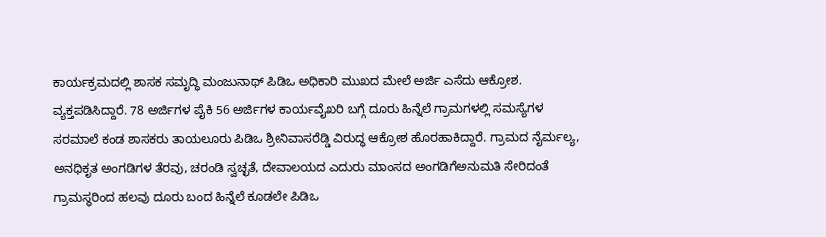ಕಾರ್ಯಕ್ರಮದಲ್ಲಿ ಶಾಸಕ ಸಮೃದ್ಧಿ ಮಂಜುನಾಥ್ ಪಿಡಿಒ ಅಧಿಕಾರಿ ಮುಖದ ಮೇಲೆ ಅರ್ಜಿ ಎಸೆದು ಆಕ್ರೋಶ. ವ್ಯಕ್ತಪಡಿಸಿದ್ದಾರೆ. 78 ಅರ್ಜಿಗಳ ಪೈಕಿ 56 ಅರ್ಜಿಗಳ ಕಾರ್ಯವೈಖರಿ ಬಗ್ಗೆ ದೂರು ಹಿನ್ನೆಲೆ ಗ್ರಾಮಗಳಲ್ಲಿ ಸಮಸ್ಯೆಗಳ ಸರಮಾಲೆ ಕಂಡ ಶಾಸಕರು ತಾಯಲೂರು ಪಿಡಿಒ ಶ್ರೀನಿವಾಸರೆಡ್ಡಿ ವಿರುದ್ಧ ಆಕ್ರೋಶ ಹೊರಹಾಕಿದ್ದಾರೆ. ಗ್ರಾಮದ ನೈರ್ಮಲ್ಯ, ಅನಧಿಕೃತ ಅಂಗಡಿಗಳ ತೆರವು, ಚರಂಡಿ ಸ್ವಚ್ಛತೆ, ದೇವಾಲಯದ ಎದುರು ಮಾಂಸದ ಅಂಗಡಿಗೆಅನುಮತಿ ಸೇರಿದಂತೆ ಗ್ರಾಮಸ್ಥರಿಂದ ಹಲವು ದೂರು ಬಂದ ಹಿನ್ನೆಲೆ ಕೂಡಲೇ ಪಿಡಿಒ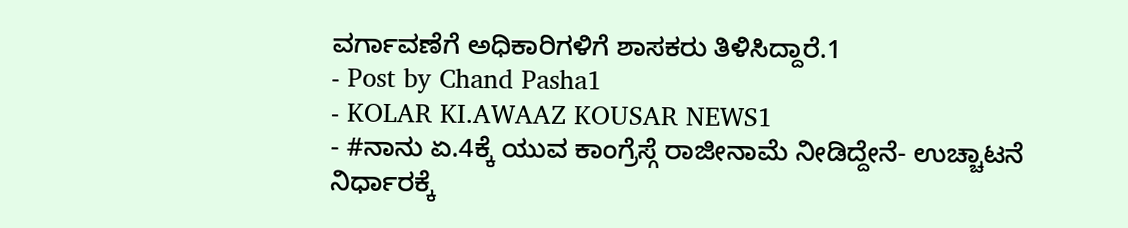ವರ್ಗಾವಣೆಗೆ ಅಧಿಕಾರಿಗಳಿಗೆ ಶಾಸಕರು ತಿಳಿಸಿದ್ದಾರೆ.1
- Post by Chand Pasha1
- KOLAR KI.AWAAZ KOUSAR NEWS1
- #ನಾನು ಏ.4ಕ್ಕೆ ಯುವ ಕಾಂಗ್ರೆಸ್ಗೆ ರಾಜೀನಾಮೆ ನೀಡಿದ್ದೇನೆ- ಉಚ್ಚಾಟನೆ ನಿರ್ಧಾರಕ್ಕೆ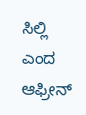ಸಿಲ್ಲಿ ಎಂದ ಆಫ್ರೀನ್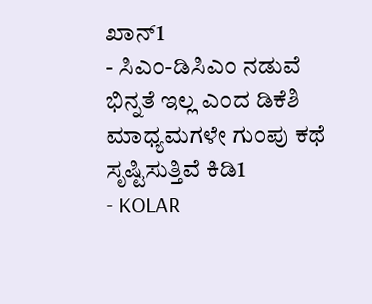ಖಾನ್1
- ಸಿಎಂ-ಡಿಸಿಎಂ ನಡುವೆ ಭಿನ್ನತೆ ಇಲ್ಲ ಎಂದ ಡಿಕೆಶಿ ಮಾಧ್ಯಮಗಳೇ ಗುಂಪು ಕಥೆ ಸೃಷ್ಟಿಸುತ್ತಿವೆ ಕಿಡಿ1
- KOLAR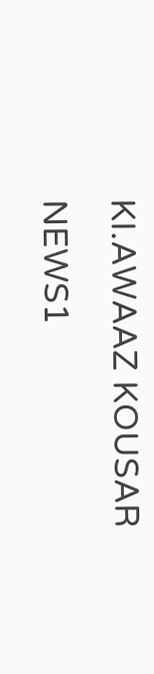KI.AWAAZ KOUSAR NEWS1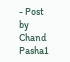- Post by Chand Pasha1